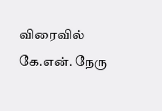விரைவில் கே.என். நேரு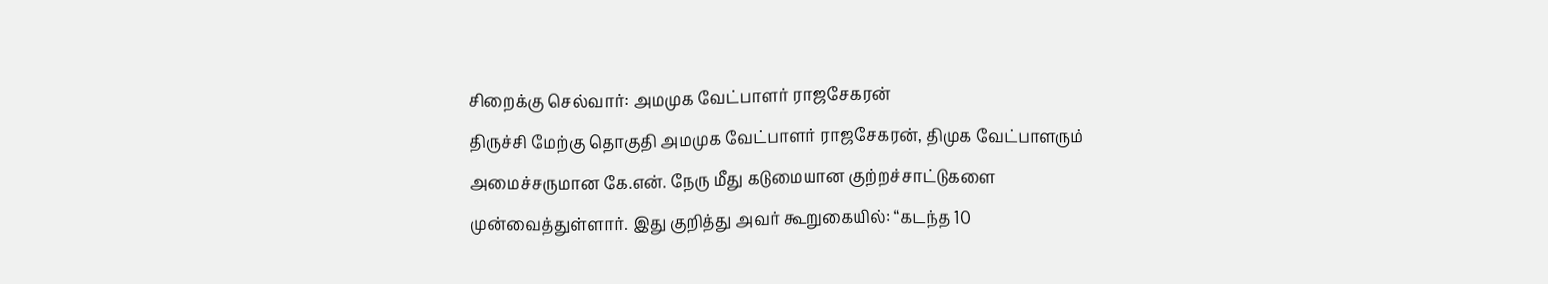சிறைக்கு செல்வார்: அமமுக வேட்பாளர் ராஜசேகரன்
திருச்சி மேற்கு தொகுதி அமமுக வேட்பாளர் ராஜசேகரன், திமுக வேட்பாளரும் அமைச்சருமான கே.என். நேரு மீது கடுமையான குற்றச்சாட்டுகளை முன்வைத்துள்ளார். இது குறித்து அவர் கூறுகையில்: “கடந்த 10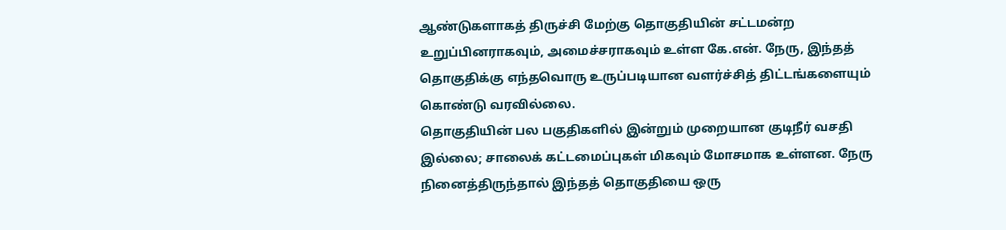ஆண்டுகளாகத் திருச்சி மேற்கு தொகுதியின் சட்டமன்ற உறுப்பினராகவும், அமைச்சராகவும் உள்ள கே.என். நேரு, இந்தத் தொகுதிக்கு எந்தவொரு உருப்படியான வளர்ச்சித் திட்டங்களையும் கொண்டு வரவில்லை.
தொகுதியின் பல பகுதிகளில் இன்றும் முறையான குடிநீர் வசதி இல்லை; சாலைக் கட்டமைப்புகள் மிகவும் மோசமாக உள்ளன. நேரு நினைத்திருந்தால் இந்தத் தொகுதியை ஒரு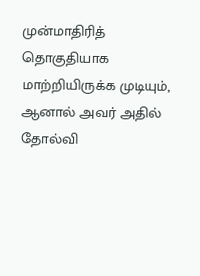முன்மாதிரித் தொகுதியாக மாற்றியிருக்க முடியும், ஆனால் அவர் அதில் தோல்வி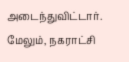அடைந்துவிட்டார்.
மேலும், நகராட்சி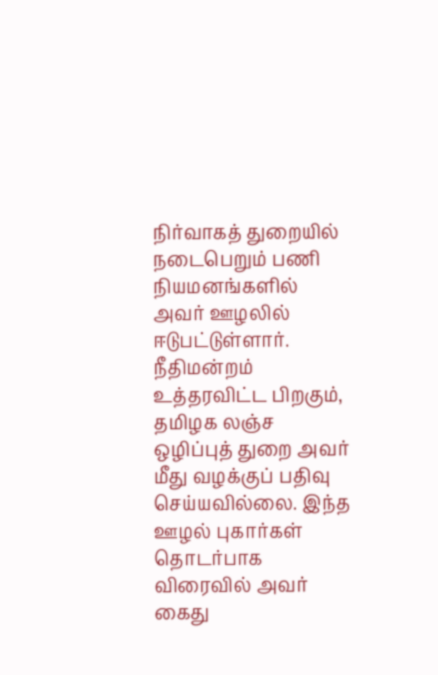நிர்வாகத் துறையில் நடைபெறும் பணி நியமனங்களில் அவர் ஊழலில் ஈடுபட்டுள்ளார். நீதிமன்றம் உத்தரவிட்ட பிறகும், தமிழக லஞ்ச ஒழிப்புத் துறை அவர் மீது வழக்குப் பதிவு செய்யவில்லை. இந்த ஊழல் புகார்கள் தொடர்பாக விரைவில் அவர் கைது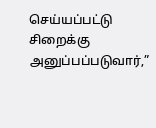செய்யப்பட்டு சிறைக்கு அனுப்பப்படுவார்,”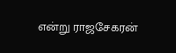என்று ராஜசேகரன்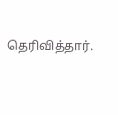தெரிவித்தார்.